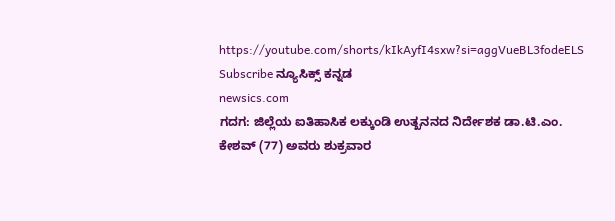https://youtube.com/shorts/kIkAyfI4sxw?si=aggVueBL3fodeELS
Subscribe ನ್ಯೂಸಿಕ್ಸ್ ಕನ್ನಡ
newsics.com
ಗದಗ: ಜಿಲ್ಲೆಯ ಐತಿಹಾಸಿಕ ಲಕ್ಕುಂಡಿ ಉತ್ಖನನದ ನಿರ್ದೇಶಕ ಡಾ.ಟಿ.ಎಂ. ಕೇಶವ್ (77) ಅವರು ಶುಕ್ರವಾರ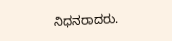ನಿಧನರಾದರು.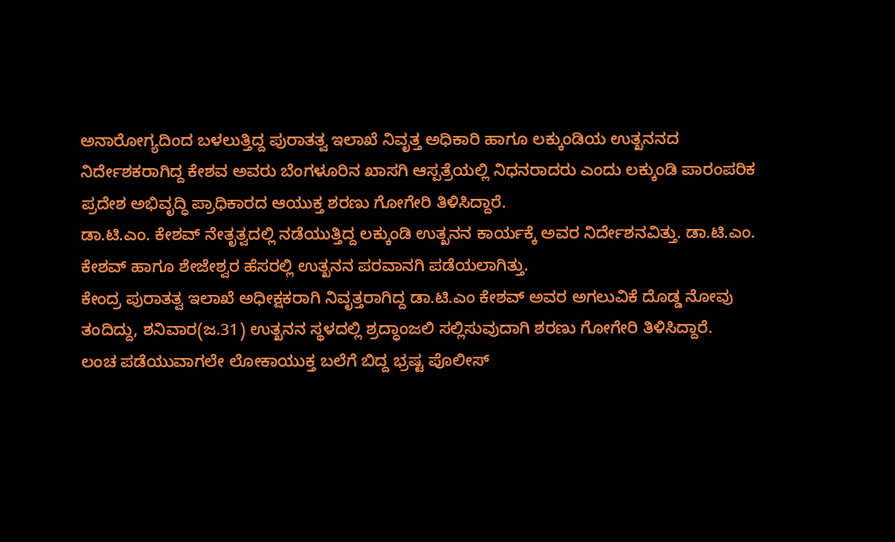ಅನಾರೋಗ್ಯದಿಂದ ಬಳಲುತ್ತಿದ್ದ ಪುರಾತತ್ವ ಇಲಾಖೆ ನಿವೃತ್ತ ಅಧಿಕಾರಿ ಹಾಗೂ ಲಕ್ಕುಂಡಿಯ ಉತ್ಖನನದ ನಿರ್ದೇಶಕರಾಗಿದ್ದ ಕೇಶವ ಅವರು ಬೆಂಗಳೂರಿನ ಖಾಸಗಿ ಆಸ್ಪತ್ರೆಯಲ್ಲಿ ನಿಧನರಾದರು ಎಂದು ಲಕ್ಕುಂಡಿ ಪಾರಂಪರಿಕ ಪ್ರದೇಶ ಅಭಿವೃದ್ಧಿ ಪ್ರಾಧಿಕಾರದ ಆಯುಕ್ತ ಶರಣು ಗೋಗೇರಿ ತಿಳಿಸಿದ್ದಾರೆ.
ಡಾ.ಟಿ.ಎಂ. ಕೇಶವ್ ನೇತೃತ್ವದಲ್ಲಿ ನಡೆಯುತ್ತಿದ್ದ ಲಕ್ಕುಂಡಿ ಉತ್ಖನನ ಕಾರ್ಯಕ್ಕೆ ಅವರ ನಿರ್ದೇಶನವಿತ್ತು. ಡಾ.ಟಿ.ಎಂ. ಕೇಶವ್ ಹಾಗೂ ಶೇಜೇಶ್ವರ ಹೆಸರಲ್ಲಿ ಉತ್ಖನನ ಪರವಾನಗಿ ಪಡೆಯಲಾಗಿತ್ತು.
ಕೇಂದ್ರ ಪುರಾತತ್ವ ಇಲಾಖೆ ಅಧೀಕ್ಷಕರಾಗಿ ನಿವೃತ್ತರಾಗಿದ್ದ ಡಾ.ಟಿ.ಎಂ ಕೇಶವ್ ಅವರ ಅಗಲುವಿಕೆ ದೊಡ್ಡ ನೋವು ತಂದಿದ್ದು, ಶನಿವಾರ(ಜ.31) ಉತ್ಖನನ ಸ್ಥಳದಲ್ಲಿ ಶ್ರದ್ಧಾಂಜಲಿ ಸಲ್ಲಿಸುವುದಾಗಿ ಶರಣು ಗೋಗೇರಿ ತಿಳಿಸಿದ್ದಾರೆ.
ಲಂಚ ಪಡೆಯುವಾಗಲೇ ಲೋಕಾಯುಕ್ತ ಬಲೆಗೆ ಬಿದ್ದ ಭ್ರಷ್ಟ ಪೊಲೀಸ್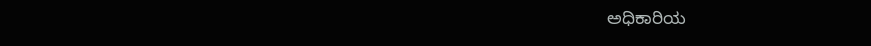ಅಧಿಕಾರಿಯ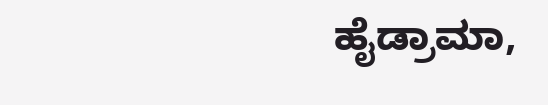ಹೈಡ್ರಾಮಾ,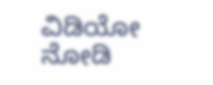ವಿಡಿಯೋ ನೋಡಿ